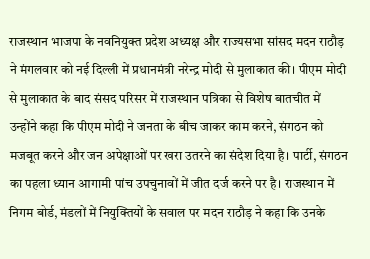राजस्थान भाजपा के नवनियुक्त प्रदेश अध्यक्ष और राज्यसभा सांसद मदन राठौड़ ने मंगलवार को नई दिल्ली में प्रधानमंत्री नरेन्द्र मोदी से मुलाकात की। पीएम मोदी से मुलाकात के बाद संसद परिसर में राजस्थान पत्रिका से विशेष बातचीत में उन्होंने कहा कि पीएम मोदी ने जनता के बीच जाकर काम करने, संगठन को मजबूत करने और जन अपेक्षाओं पर खरा उतरने का संदेश दिया है। पार्टी, संगठन का पहला ध्यान आगामी पांच उपचुनावों में जीत दर्ज करने पर है। राजस्थान में निगम बोर्ड, मंडलों में नियुक्तियों के सवाल पर मदन राठौड़ ने कहा कि उनके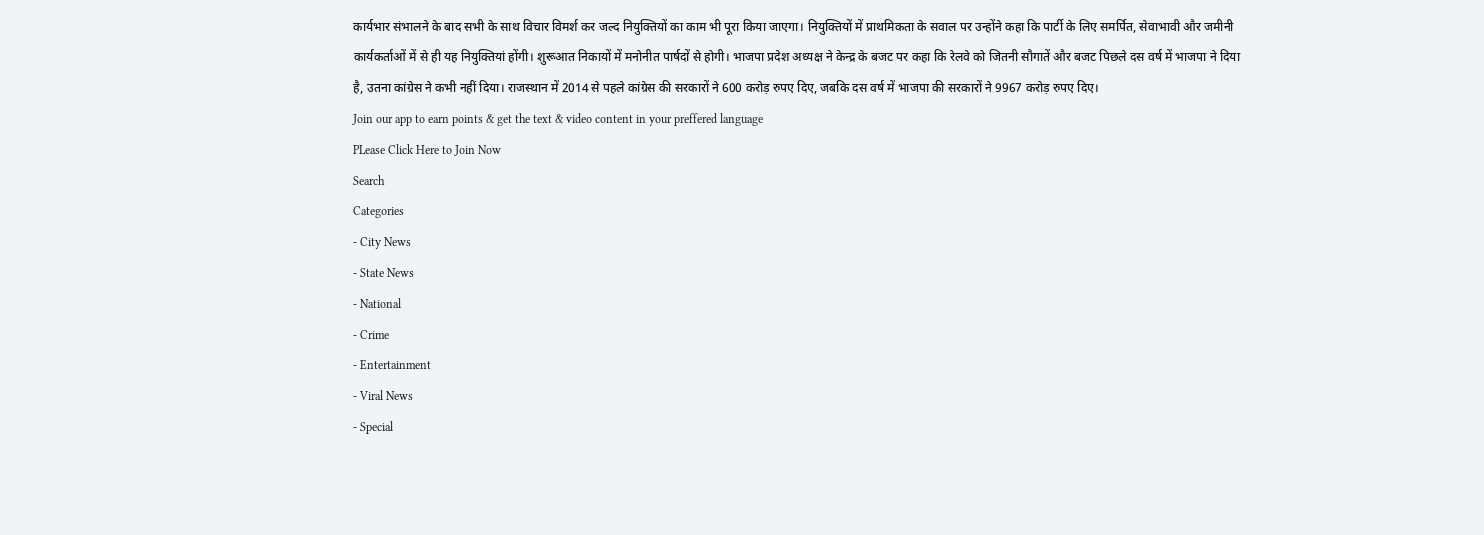कार्यभार संभालने के बाद सभी के साथ विचार विमर्श कर जल्द नियुक्तियों का काम भी पूरा किया जाएगा। नियुक्तियों में प्राथमिकता के सवाल पर उन्होंने कहा कि पार्टी के लिए समर्पित, सेवाभावी और जमीनी कार्यकर्ताओं में से ही यह नियुक्तियां होंगी। शुरूआत निकायों में मनोनीत पार्षदों से होगी। भाजपा प्रदेश अध्यक्ष ने केन्द्र के बजट पर कहा कि रेलवे को जितनी सौगातें और बजट पिछले दस वर्ष में भाजपा ने दिया है, उतना कांग्रेस ने कभी नहीं दिया। राजस्थान में 2014 से पहले कांग्रेस की सरकारों ने 600 करोड़ रुपए दिए, जबकि दस वर्ष में भाजपा की सरकारों ने 9967 करोड़ रुपए दिए।
Join our app to earn points & get the text & video content in your preffered language
PLease Click Here to Join Now
Search
Categories
- City News
- State News
- National
- Crime
- Entertainment
- Viral News
- Special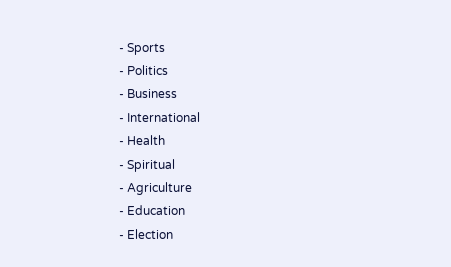- Sports
- Politics
- Business
- International
- Health
- Spiritual
- Agriculture
- Education
- Election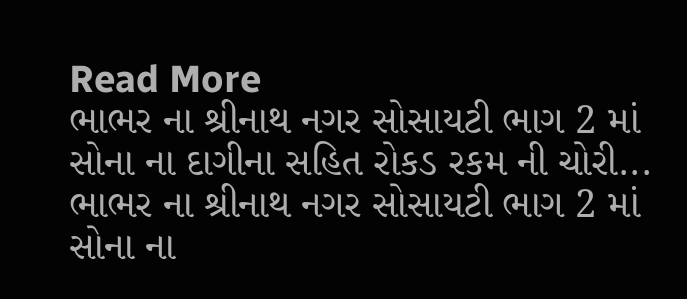Read More
ભાભર ના શ્રીનાથ નગર સોસાયટી ભાગ 2 માં સોના ના દાગીના સહિત રોકડ રકમ ની ચોરી...
ભાભર ના શ્રીનાથ નગર સોસાયટી ભાગ 2 માં સોના ના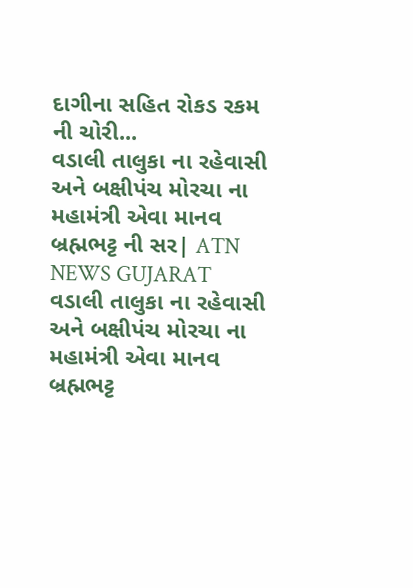દાગીના સહિત રોકડ રકમ ની ચોરી...
વડાલી તાલુકા ના રહેવાસી અને બક્ષીપંચ મોરચા ના મહામંત્રી એવા માનવ બ્રહ્મભટ્ટ ની સર| ATN NEWS GUJARAT
વડાલી તાલુકા ના રહેવાસી અને બક્ષીપંચ મોરચા ના મહામંત્રી એવા માનવ બ્રહ્મભટ્ટ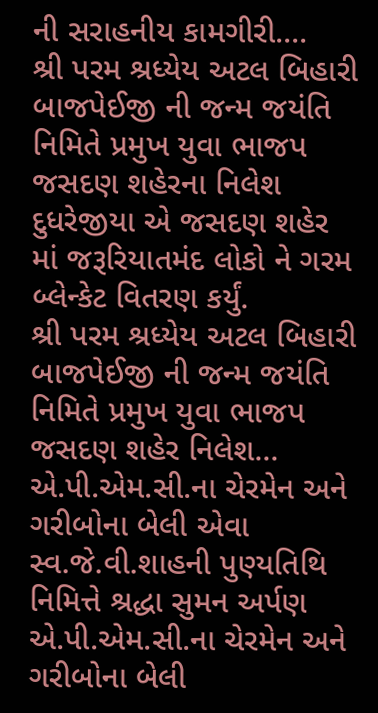ની સરાહનીય કામગીરી....
શ્રી પરમ શ્રધ્યેય અટલ બિહારી બાજપેઈજી ની જન્મ જયંતિ નિમિતે પ્રમુખ યુવા ભાજપ જસદણ શહેરના નિલેશ દુધરેજીયા એ જસદણ શહેર માં જરૂરિયાતમંદ લોકો ને ગરમ બ્લેન્કેટ વિતરણ કર્યું.
શ્રી પરમ શ્રધ્યેય અટલ બિહારી બાજપેઈજી ની જન્મ જયંતિ નિમિતે પ્રમુખ યુવા ભાજપ જસદણ શહેર નિલેશ...
એ.પી.એમ.સી.ના ચેરમેન અને ગરીબોના બેલી એવા સ્વ.જે.વી.શાહની પુણ્યતિથિ નિમિત્તે શ્રદ્ધા સુમન અર્પણ
એ.પી.એમ.સી.ના ચેરમેન અને ગરીબોના બેલી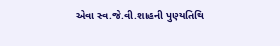એવા સ્વ.જે.વી.શાહની પુણ્યતિથિ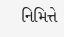નિમિત્તે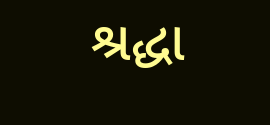શ્રદ્ધા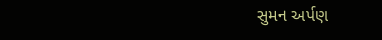સુમન અર્પણ